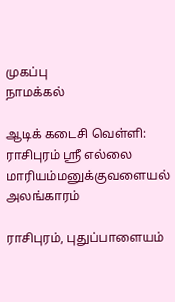முகப்பு
நாமக்கல்

ஆடிக் கடைசி வெள்ளி: ராசிபுரம் ஸ்ரீ எல்லை மாரியம்மனுக்குவளையல் அலங்காரம்

ராசிபுரம், புதுப்பாளையம்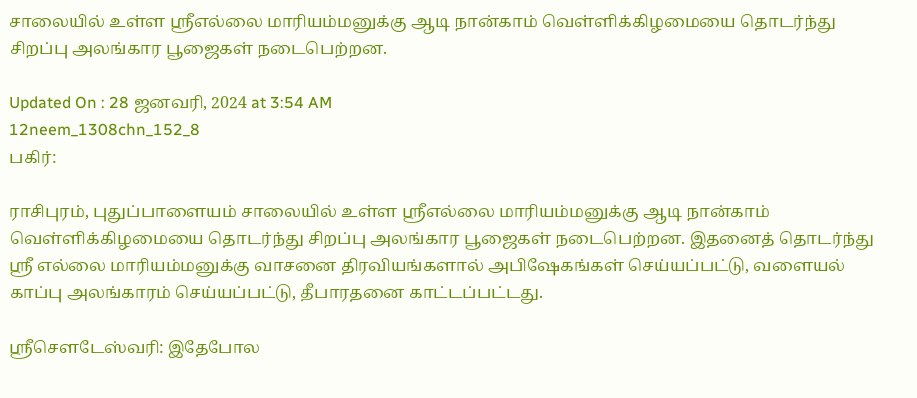சாலையில் உள்ள ஸ்ரீஎல்லை மாரியம்மனுக்கு ஆடி நான்காம் வெள்ளிக்கிழமையை தொடர்ந்து சிறப்பு அலங்கார பூஜைகள் நடைபெற்றன.

Updated On : 28 ஜனவரி, 2024 at 3:54 AM
12neem_1308chn_152_8
பகிர்:

ராசிபுரம், புதுப்பாளையம் சாலையில் உள்ள ஸ்ரீஎல்லை மாரியம்மனுக்கு ஆடி நான்காம் வெள்ளிக்கிழமையை தொடர்ந்து சிறப்பு அலங்கார பூஜைகள் நடைபெற்றன. இதனைத் தொடர்ந்து ஸ்ரீ எல்லை மாரியம்மனுக்கு வாசனை திரவியங்களால் அபிஷேகங்கள் செய்யப்பட்டு, வளையல் காப்பு அலங்காரம் செய்யப்பட்டு, தீபாரதனை காட்டப்பட்டது.

ஸ்ரீசெளடேஸ்வரி: இதேபோல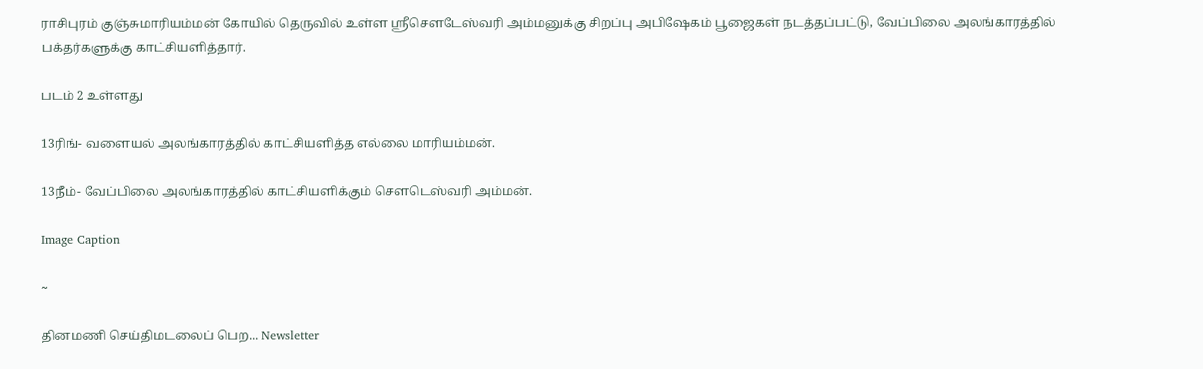ராசிபுரம் குஞ்சுமாரியம்மன் கோயில் தெருவில் உள்ள ஸ்ரீசெளடேஸ்வரி அம்மனுக்கு சிறப்பு அபிஷேகம் பூஜைகள் நடத்தப்பட்டு, வேப்பிலை அலங்காரத்தில் பக்தர்களுக்கு காட்சியளித்தார்.

படம் 2 உள்ளது

13ரிங்- வளையல் அலங்காரத்தில் காட்சியளித்த எல்லை மாரியம்மன்.

13நீம்- வேப்பிலை அலங்காரத்தில் காட்சியளிக்கும் செளடெஸ்வரி அம்மன்.

Image Caption

~

தினமணி செய்திமடலைப் பெற... Newsletter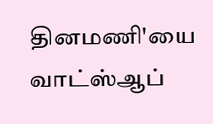தினமணி'யை வாட்ஸ்ஆப்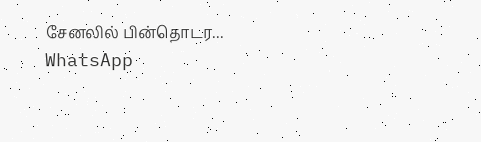சேனலில் பின்தொடர... WhatsApp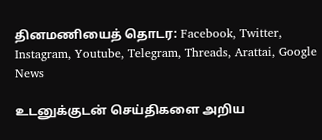தினமணியைத் தொடர: Facebook, Twitter, Instagram, Youtube, Telegram, Threads, Arattai, Google News

உடனுக்குடன் செய்திகளை அறிய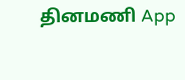தினமணி App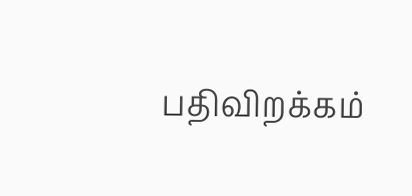பதிவிறக்கம்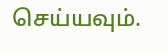செய்யவும்.